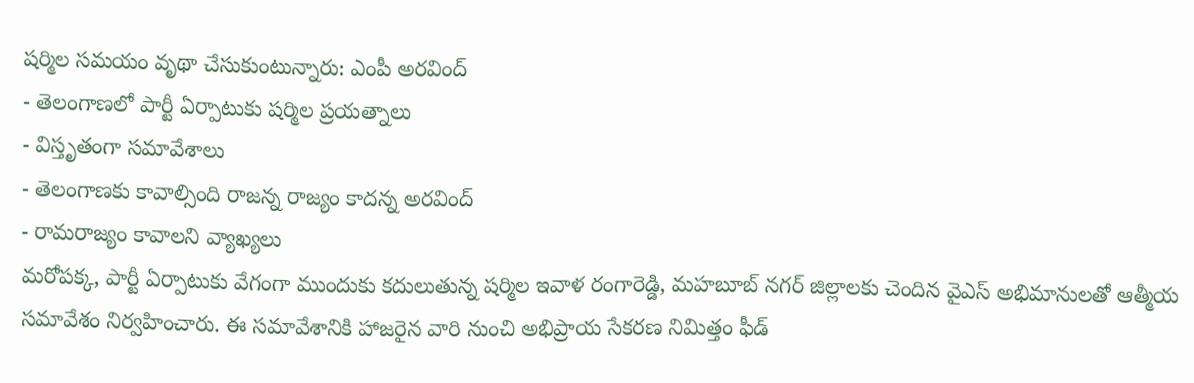షర్మిల సమయం వృథా చేసుకుంటున్నారు: ఎంపీ అరవింద్
- తెలంగాణలో పార్టీ ఏర్పాటుకు షర్మిల ప్రయత్నాలు
- విస్తృతంగా సమావేశాలు
- తెలంగాణకు కావాల్సింది రాజన్న రాజ్యం కాదన్న అరవింద్
- రామరాజ్యం కావాలని వ్యాఖ్యలు
మరోపక్క, పార్టీ ఏర్పాటుకు వేగంగా ముందుకు కదులుతున్న షర్మిల ఇవాళ రంగారెడ్డి, మహబూబ్ నగర్ జిల్లాలకు చెందిన వైఎస్ అభిమానులతో ఆత్మీయ సమావేశం నిర్వహించారు. ఈ సమావేశానికి హాజరైన వారి నుంచి అభిప్రాయ సేకరణ నిమిత్తం ఫీడ్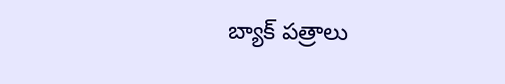బ్యాక్ పత్రాలు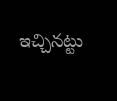ఇచ్చినట్టు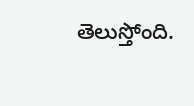తెలుస్తోంది.